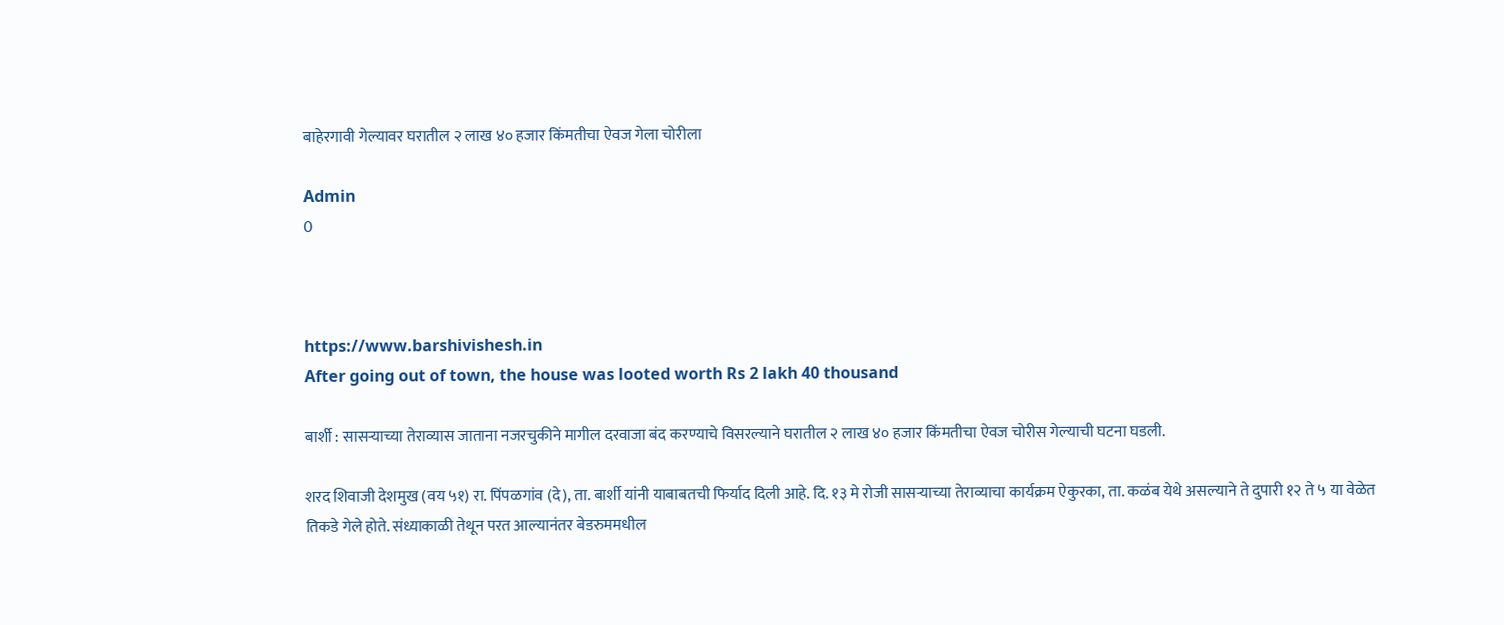बाहेरगावी गेल्यावर घरातील २ लाख ४० हजार किंमतीचा ऐवज गेला चोरीला

Admin
0



https://www.barshivishesh.in
After going out of town, the house was looted worth Rs 2 lakh 40 thousand

बार्शी : सासऱ्याच्या तेराव्यास जाताना नजरचुकीने मागील दरवाजा बंद करण्याचे विसरल्याने घरातील २ लाख ४० हजार किंमतीचा ऐवज चोरीस गेल्याची घटना घडली.

शरद शिवाजी देशमुख (वय ५१) रा. पिंपळगांव (दे), ता. बार्शी यांनी याबाबतची फिर्याद दिली आहे. दि. १३ मे रोजी सासऱ्याच्या तेराव्याचा कार्यक्रम ऐकुरका, ता. कळंब येथे असल्याने ते दुपारी १२ ते ५ या वेळेत तिकडे गेले होते. संध्याकाळी तेथून परत आल्यानंतर बेडरुममधील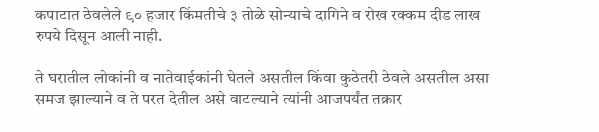कपाटात ठेवलेले ९० हजार किंमतीचे ३ तोळे सोन्याचे दागिने व रोख रक्कम दीड लाख रुपये दिसून आली नाही.

ते घरातील लोकांनी व नातेवाईकांनी घेतले असतील किंवा कुठेतरी ठेवले असतील असा समज झाल्याने व ते परत देतील असे वाटल्याने त्यांनी आजपर्यंत तक्रार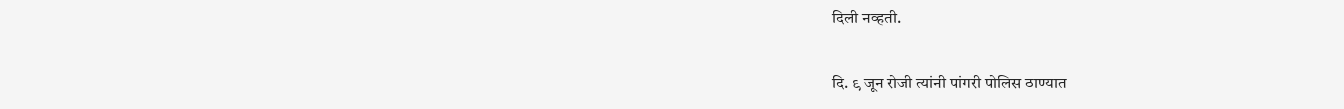दिली नव्हती.

दि. ९ जून रोजी त्यांनी पांगरी पोलिस ठाण्यात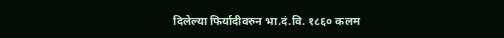दिलेल्या फिर्यादीवरुन भा.दं.वि. १८६० कलम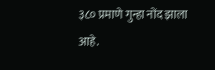३८० प्रमाणे गुन्हा नोंद झाला आहे.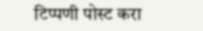टिप्पणी पोस्ट करा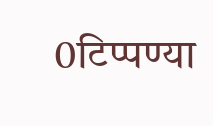0टिप्पण्या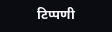टिप्पणी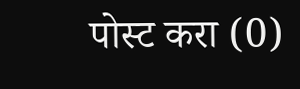पोस्ट करा (0)